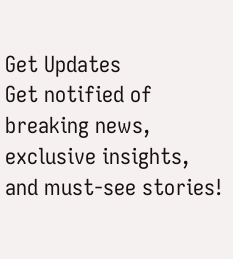Get Updates
Get notified of breaking news, exclusive insights, and must-see stories!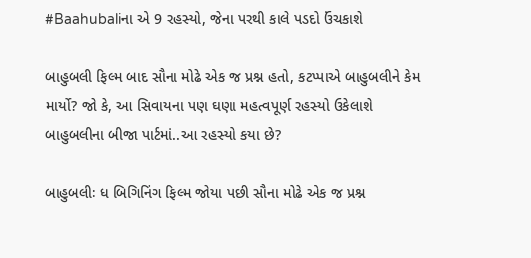#Baahubaliના એ 9 રહસ્યો, જેના પરથી કાલે પડદો ઉંચકાશે

બાહુબલી ફિલ્મ બાદ સૌના મોઢે એક જ પ્રશ્ન હતો, કટપ્પાએ બાહુબલીને કેમ માર્યો? જો કે, આ સિવાયના પણ ઘણા મહત્વપૂર્ણ રહસ્યો ઉકેલાશે બાહુબલીના બીજા પાર્ટમાં..આ રહસ્યો કયા છે?

બાહુબલીઃ ધ બિગિનિંગ ફિલ્મ જોયા પછી સૌના મોઢે એક જ પ્રશ્ન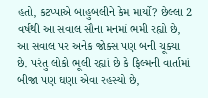હતો, કટપ્પાએ બાહુબલીને કેમ માર્યો? છેલ્લા 2 વર્ષથી આ સવાલ સૌના મનમાં ભમી રહ્યો છે, આ સવાલ પર અનેક જોક્સ પણ બની ચૂક્યા છે. પરંતુ લોકો ભૂલી રહ્યાં છે કે ફિલ્મની વાર્તામાં બીજા પણ ઘણા એવા રહસ્યો છે,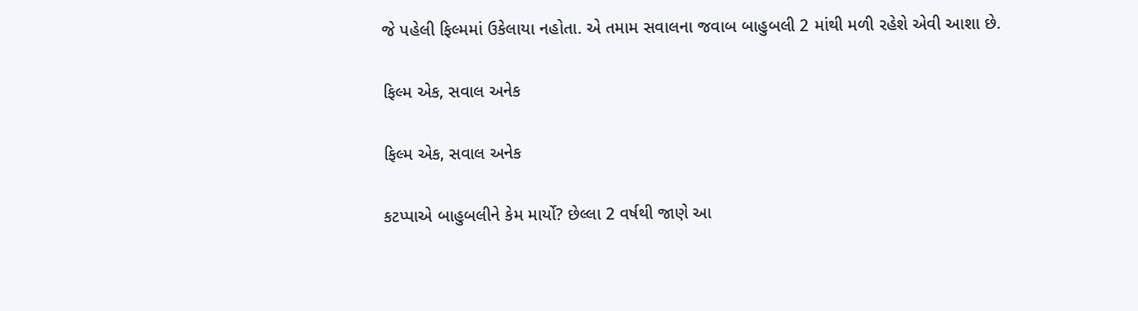જે પહેલી ફિલ્મમાં ઉકેલાયા નહોતા. એ તમામ સવાલના જવાબ બાહુબલી 2 માંથી મળી રહેશે એવી આશા છે.

ફિલ્મ એક, સવાલ અનેક

ફિલ્મ એક, સવાલ અનેક

કટપ્પાએ બાહુબલીને કેમ માર્યો? છેલ્લા 2 વર્ષથી જાણે આ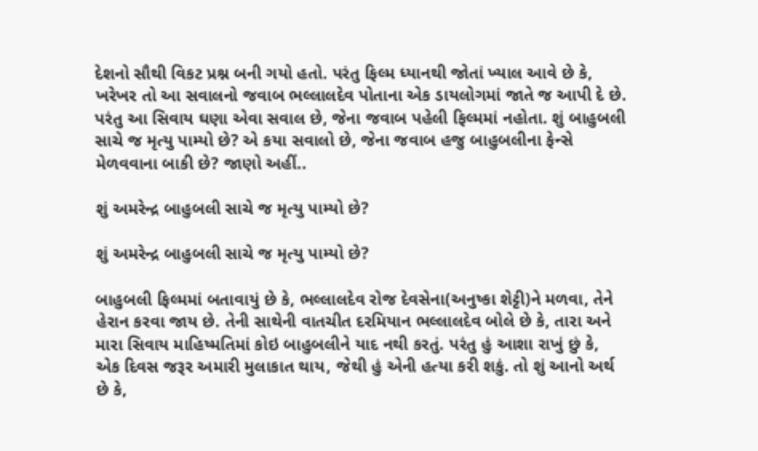દેશનો સૌથી વિકટ પ્રશ્ન બની ગયો હતો. પરંતુ ફિલ્મ ધ્યાનથી જોતાં ખ્યાલ આવે છે કે, ખરેખર તો આ સવાલનો જવાબ ભલ્લાલદેવ પોતાના એક ડાયલોગમાં જાતે જ આપી દે છે. પરંતુ આ સિવાય ઘણા એવા સવાલ છે, જેના જવાબ પહેલી ફિલ્મમાં નહોતા. શું બાહુબલી સાચે જ મૃત્યુ પામ્યો છે? એ કયા સવાલો છે, જેના જવાબ હજુ બાહુબલીના ફેન્સે મેળવવાના બાકી છે? જાણો અહીં..

શું અમરેન્દ્ર બાહુબલી સાચે જ મૃત્યુ પામ્યો છે?

શું અમરેન્દ્ર બાહુબલી સાચે જ મૃત્યુ પામ્યો છે?

બાહુબલી ફિલ્મમાં બતાવાયું છે કે, ભલ્લાલદેવ રોજ દેવસેના(અનુષ્કા શેટ્ટી)ને મળવા, તેને હેરાન કરવા જાય છે. તેની સાથેની વાતચીત દરમિયાન ભલ્લાલદેવ બોલે છે કે, તારા અને મારા સિવાય માહિષ્મતિમાં કોઇ બાહુબલીને યાદ નથી કરતું. પરંતુ હું આશા રાખું છું કે, એક દિવસ જરૂર અમારી મુલાકાત થાય, જેથી હું એની હત્યા કરી શકું. તો શું આનો અર્થ છે કે,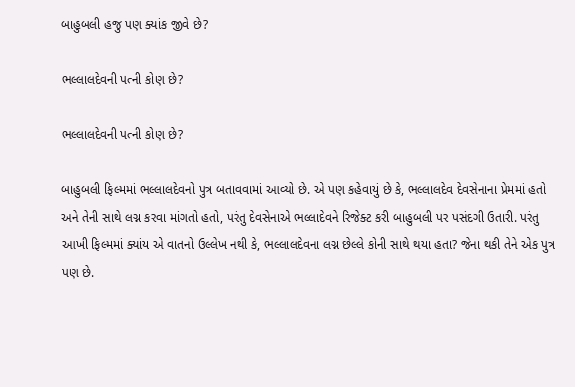બાહુબલી હજુ પણ ક્યાંક જીવે છે?

ભલ્લાલદેવની પત્ની કોણ છે?

ભલ્લાલદેવની પત્ની કોણ છે?

બાહુબલી ફિલ્મમાં ભલ્લાલદેવનો પુત્ર બતાવવામાં આવ્યો છે. એ પણ કહેવાયું છે કે, ભલ્લાલદેવ દેવસેનાના પ્રેમમાં હતો અને તેની સાથે લગ્ન કરવા માંગતો હતો, પરંતુ દેવસેનાએ ભલ્લાદેવને રિજેક્ટ કરી બાહુબલી પર પસંદગી ઉતારી. પરંતુ આખી ફિલ્મમાં ક્યાંય એ વાતનો ઉલ્લેખ નથી કે, ભલ્લાલદેવના લગ્ન છેલ્લે કોની સાથે થયા હતા? જેના થકી તેને એક પુત્ર પણ છે.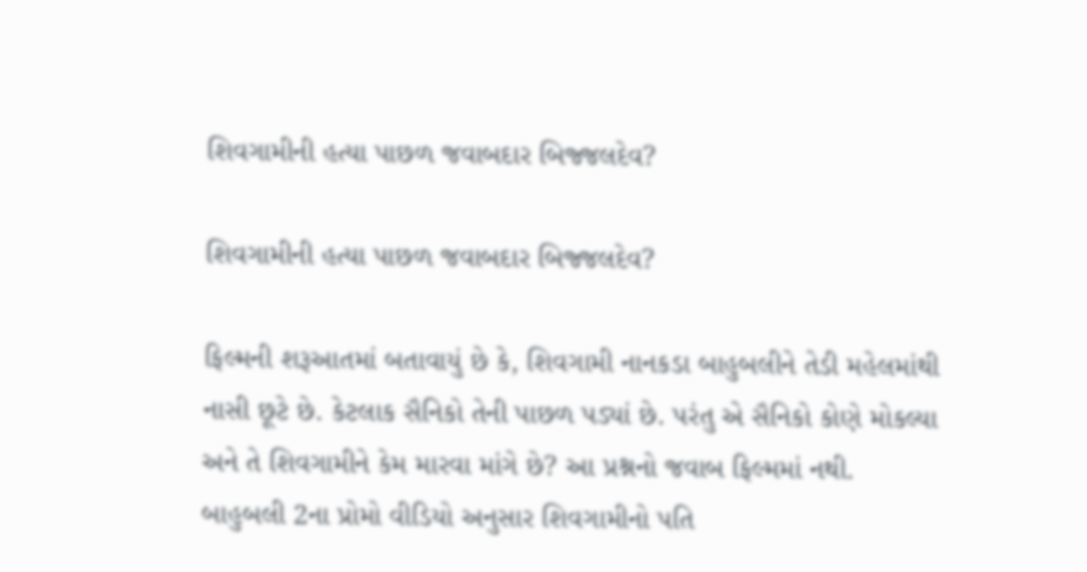શિવગામીની હત્યા પાછળ જવાબદાર બિજ્જલદેવ?

શિવગામીની હત્યા પાછળ જવાબદાર બિજ્જલદેવ?

ફિલ્મની શરૂઆતમાં બતાવાયું છે કે, શિવગામી નાનકડા બાહુબલીને તેડી મહેલમાંથી નાસી છૂટે છે. કેટલાક સૈનિકો તેની પાછળ પડ્યાં છે. પરંતુ એ સૈનિકો કોણે મોકલ્યા અને તે શિવગામીને કેમ મારવા માંગે છે? આ પ્રશ્નનો જવાબ ફિલ્મમાં નથી. બાહુબલી 2ના પ્રોમો વીડિયો અનુસાર શિવગામીનો પતિ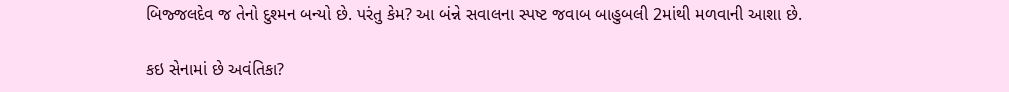બિજ્જલદેવ જ તેનો દુશ્મન બન્યો છે. પરંતુ કેમ? આ બંન્ને સવાલના સ્પષ્ટ જવાબ બાહુબલી 2માંથી મળવાની આશા છે.

કઇ સેનામાં છે અવંતિકા?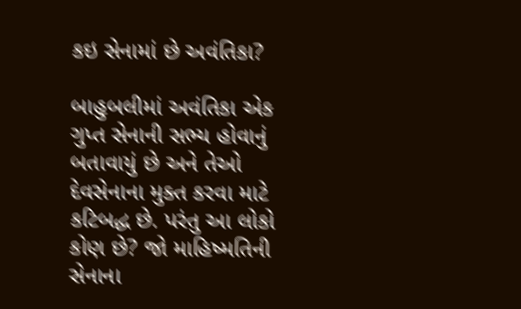કઇ સેનામાં છે અવંતિકા?

બાહુબલીમાં અવંતિકા એક ગુપ્ત સેનાની સભ્ય હોવાનું બતાવાયું છે અને તેઓ દેવસેનાના મુક્ત કરવા માટે કટિબદ્ધ છે. પરંતુ આ લોકો કોણ છે? જો માહિષ્મતિની સેનાના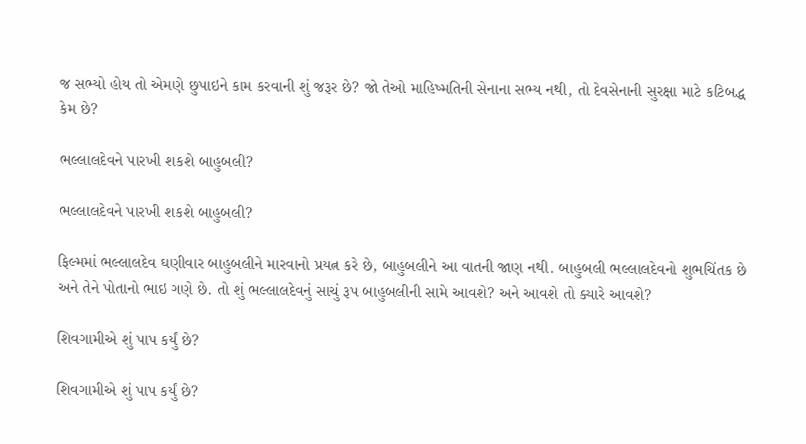જ સભ્યો હોય તો એમણે છુપાઇને કામ કરવાની શું જરૂર છે? જો તેઓ માહિષ્મતિની સેનાના સભ્ય નથી, તો દેવસેનાની સુરક્ષા માટે કટિબદ્ધ કેમ છે?

ભલ્લાલદેવને પારખી શકશે બાહુબલી?

ભલ્લાલદેવને પારખી શકશે બાહુબલી?

ફિલ્મમાં ભલ્લાલદેવ ઘણીવાર બાહુબલીને મારવાનો પ્રયત્ન કરે છે, બાહુબલીને આ વાતની જાણ નથી. બાહુબલી ભલ્લાલદેવનો શુભચિંતક છે અને તેને પોતાનો ભાઇ ગણે છે. તો શું ભલ્લાલદેવનું સાચું રૂપ બાહુબલીની સામે આવશે? અને આવશે તો ક્યારે આવશે?

શિવગામીએ શું પાપ કર્યું છે?

શિવગામીએ શું પાપ કર્યું છે?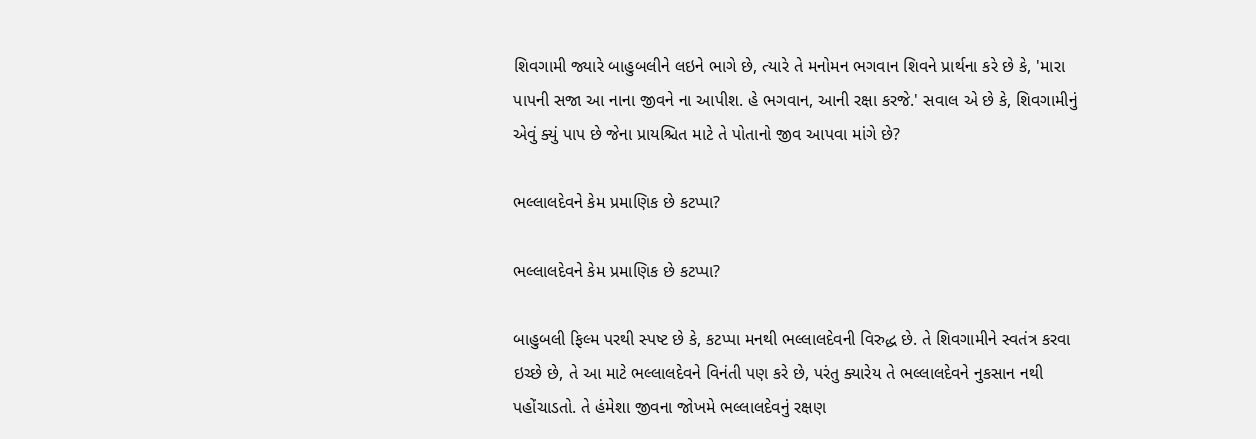શિવગામી જ્યારે બાહુબલીને લઇને ભાગે છે, ત્યારે તે મનોમન ભગવાન શિવને પ્રાર્થના કરે છે કે, 'મારા પાપની સજા આ નાના જીવને ના આપીશ. હે ભગવાન, આની રક્ષા કરજે.' સવાલ એ છે કે, શિવગામીનું એવું ક્યું પાપ છે જેના પ્રાયશ્ચિત માટે તે પોતાનો જીવ આપવા માંગે છે?

ભલ્લાલદેવને કેમ પ્રમાણિક છે કટપ્પા?

ભલ્લાલદેવને કેમ પ્રમાણિક છે કટપ્પા?

બાહુબલી ફિલ્મ પરથી સ્પષ્ટ છે કે, કટપ્પા મનથી ભલ્લાલદેવની વિરુદ્ધ છે. તે શિવગામીને સ્વતંત્ર કરવા ઇચ્છે છે, તે આ માટે ભલ્લાલદેવને વિનંતી પણ કરે છે, પરંતુ ક્યારેય તે ભલ્લાલદેવને નુકસાન નથી પહોંચાડતો. તે હંમેશા જીવના જોખમે ભલ્લાલદેવનું રક્ષણ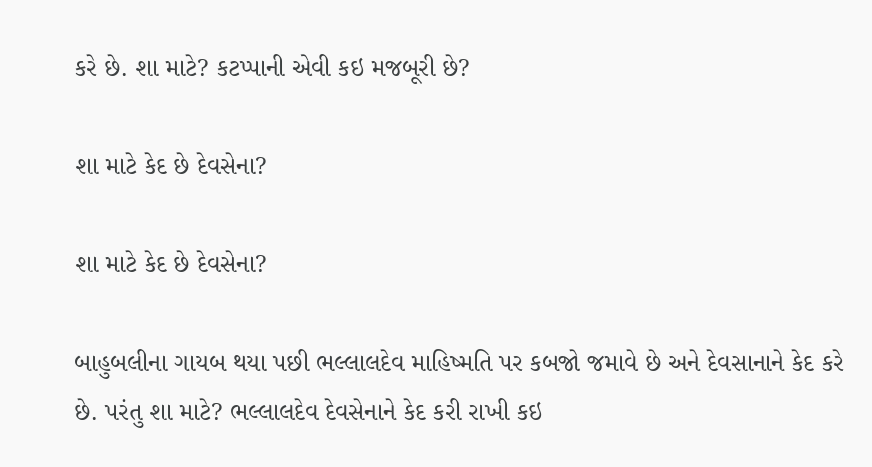કરે છે. શા માટે? કટપ્પાની એવી કઇ મજબૂરી છે?

શા માટે કેદ છે દેવસેના?

શા માટે કેદ છે દેવસેના?

બાહુબલીના ગાયબ થયા પછી ભલ્લાલદેવ માહિષ્મતિ પર કબજો જમાવે છે અને દેવસાનાને કેદ કરે છે. પરંતુ શા માટે? ભલ્લાલદેવ દેવસેનાને કેદ કરી રાખી કઇ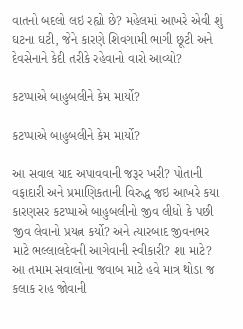વાતનો બદલો લઇ રહ્યો છે? મહેલમાં આખરે એવી શું ઘટના ઘટી, જેને કારણે શિવગામી ભાગી છૂટી અને દેવસેનાને કેદી તરીકે રહેવાનો વારો આવ્યો?

કટપ્પાએ બાહુબલીને કેમ માર્યો?

કટપ્પાએ બાહુબલીને કેમ માર્યો?

આ સવાલ યાદ અપાવવાની જરૂર ખરી? પોતાની વફાદારી અને પ્રમાણિકતાની વિરુદ્ધ જઇ આખરે કયા કારણસર કટપ્પાએ બાહુબલીનો જીવ લીધો કે પછી જીવ લેવાનો પ્રયત્ન કર્યો? અને ત્યારબાદ જીવનભર માટે ભલ્લાલદેવની આગેવાની સ્વીકારી? શા માટે? આ તમામ સવાલોના જવાબ માટે હવે માત્ર થોડા જ કલાક રાહ જોવાની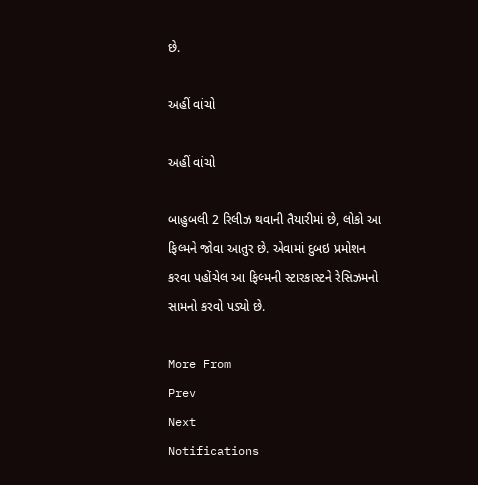છે.

અહીં વાંચો

અહીં વાંચો

બાહુબલી 2 રિલીઝ થવાની તૈયારીમાં છે, લોકો આ ફિલ્મને જોવા આતુર છે. એવામાં દુબઇ પ્રમોશન કરવા પહોંચેલ આ ફિલ્મની સ્ટારકાસ્ટને રેસિઝમનો સામનો કરવો પડ્યો છે.

More From
Prev
Next
Notifications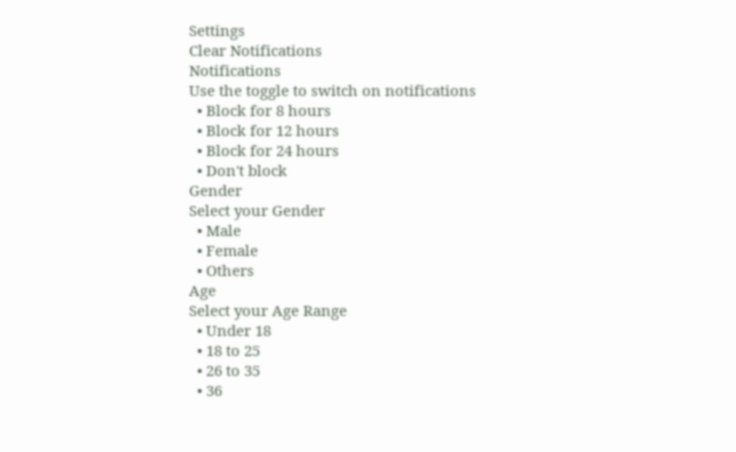Settings
Clear Notifications
Notifications
Use the toggle to switch on notifications
  • Block for 8 hours
  • Block for 12 hours
  • Block for 24 hours
  • Don't block
Gender
Select your Gender
  • Male
  • Female
  • Others
Age
Select your Age Range
  • Under 18
  • 18 to 25
  • 26 to 35
  • 36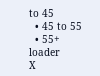to 45
  • 45 to 55
  • 55+
loader
X